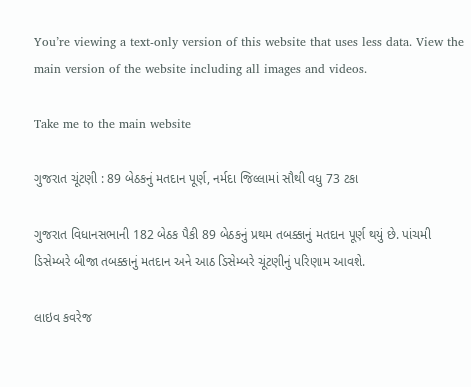You’re viewing a text-only version of this website that uses less data. View the main version of the website including all images and videos.

Take me to the main website

ગુજરાત ચૂંટણી : 89 બેઠકનું મતદાન પૂર્ણ, નર્મદા જિલ્લામાં સૌથી વધુ 73 ટકા

ગુજરાત વિધાનસભાની 182 બેઠક પૈકી 89 બેઠકનું પ્રથમ તબક્કાનું મતદાન પૂર્ણ થયું છે. પાંચમી ડિસેમ્બરે બીજા તબક્કાનું મતદાન અને આઠ ડિસેમ્બરે ચૂંટણીનું પરિણામ આવશે.

લાઇવ કવરેજ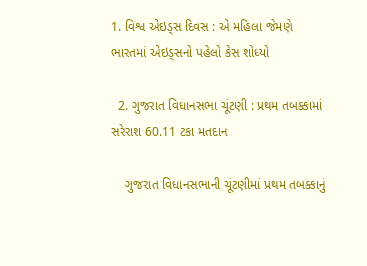1. વિશ્વ એઇડ્સ દિવસ : એ મહિલા જેમણે ભારતમાં એઇડ્સનો પહેલો કેસ શોધ્યો

  2. ગુજરાત વિધાનસભા ચૂંટણી : પ્રથમ તબક્કામાં સરેરાશ 60.11 ટકા મતદાન

    ગુજરાત વિધાનસભાની ચૂંટણીમાં પ્રથમ તબક્કાનું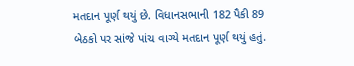મતદાન પૂર્ણ થયું છે. વિધાનસભાની 182 પૈકી 89 બેઠકો પર સાંજે પાંચ વાગ્યે મતદાન પૂર્ણ થયું હતું.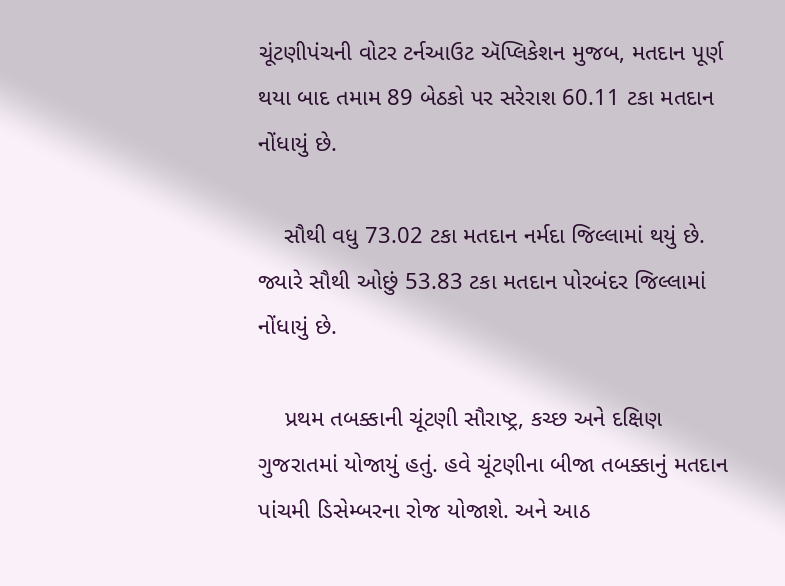ચૂંટણીપંચની વોટર ટર્નઆઉટ ઍપ્લિકેશન મુજબ, મતદાન પૂર્ણ થયા બાદ તમામ 89 બેઠકો પર સરેરાશ 60.11 ટકા મતદાન નોંધાયું છે.

    સૌથી વધુ 73.02 ટકા મતદાન નર્મદા જિલ્લામાં થયું છે. જ્યારે સૌથી ઓછું 53.83 ટકા મતદાન પોરબંદર જિલ્લામાં નોંધાયું છે.

    પ્રથમ તબક્કાની ચૂંટણી સૌરાષ્ટ્ર, કચ્છ અને દક્ષિણ ગુજરાતમાં યોજાયું હતું. હવે ચૂંટણીના બીજા તબક્કાનું મતદાન પાંચમી ડિસેમ્બરના રોજ યોજાશે. અને આઠ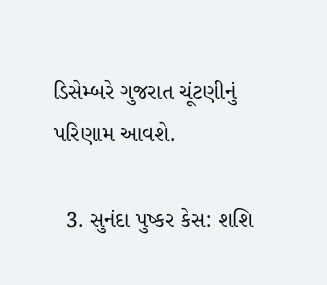ડિસેમ્બરે ગુજરાત ચૂંટણીનું પરિણામ આવશે.

  3. સુનંદા પુષ્કર કેસ: શશિ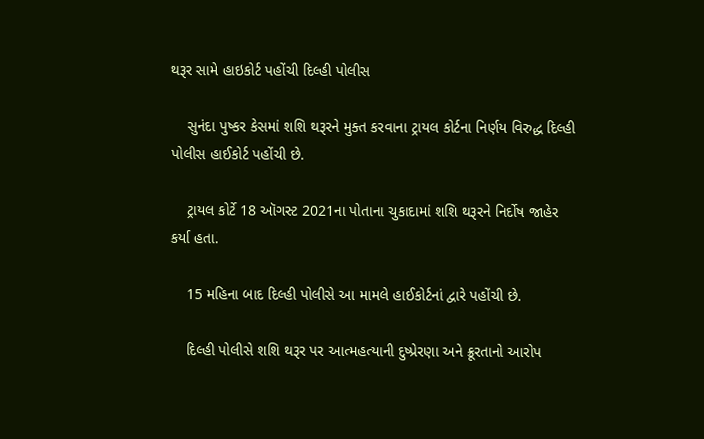થરૂર સામે હાઇકોર્ટ પહોંચી દિલ્હી પોલીસ

    સુનંદા પુષ્કર કેસમાં શશિ થરૂરને મુક્ત કરવાના ટ્રાયલ કોર્ટના નિર્ણય વિરુદ્ધ દિલ્હી પોલીસ હાઈકોર્ટ પહોંચી છે.

    ટ્રાયલ કોર્ટે 18 ઑગસ્ટ 2021ના પોતાના ચુકાદામાં શશિ થરૂરને નિર્દોષ જાહેર કર્યા હતા.

    15 મહિના બાદ દિલ્હી પોલીસે આ મામલે હાઈકોર્ટનાં દ્વારે પહોંચી છે.

    દિલ્હી પોલીસે શશિ થરૂર પર આત્મહત્યાની દુષ્પ્રેરણા અને ક્રૂરતાનો આરોપ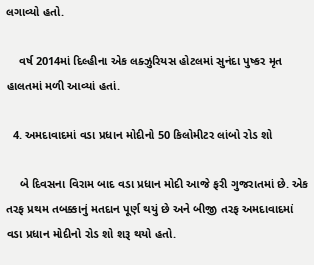લગાવ્યો હતો.

    વર્ષ 2014માં દિલ્હીના એક લક્ઝુરિયસ હોટલમાં સુનંદા પુષ્કર મૃત હાલતમાં મળી આવ્યાં હતાં.

  4. અમદાવાદમાં વડા પ્રધાન મોદીનો 50 કિલોમીટર લાંબો રોડ શો

    બે દિવસના વિરામ બાદ વડા પ્રધાન મોદી આજે ફરી ગુજરાતમાં છે. એક તરફ પ્રથમ તબક્કાનું મતદાન પૂર્ણ થયું છે અને બીજી તરફ અમદાવાદમાં વડા પ્રધાન મોદીનો રોડ શો શરૂ થયો હતો.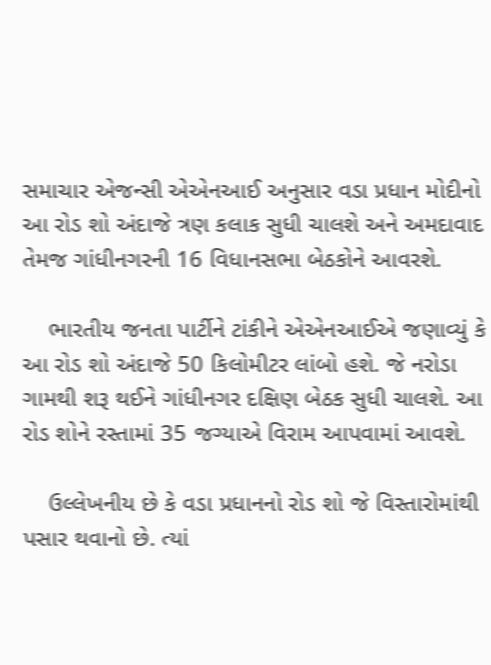સમાચાર એજન્સી એએનઆઈ અનુસાર વડા પ્રધાન મોદીનો આ રોડ શો અંદાજે ત્રણ કલાક સુધી ચાલશે અને અમદાવાદ તેમજ ગાંધીનગરની 16 વિધાનસભા બેઠકોને આવરશે.

    ભારતીય જનતા પાર્ટીને ટાંકીને એએનઆઈએ જણાવ્યું કે આ રોડ શો અંદાજે 50 કિલોમીટર લાંબો હશે. જે નરોડા ગામથી શરૂ થઈને ગાંધીનગર દક્ષિણ બેઠક સુધી ચાલશે. આ રોડ શોને રસ્તામાં 35 જગ્યાએ વિરામ આપવામાં આવશે.

    ઉલ્લેખનીય છે કે વડા પ્રધાનનો રોડ શો જે વિસ્તારોમાંથી પસાર થવાનો છે. ત્યાં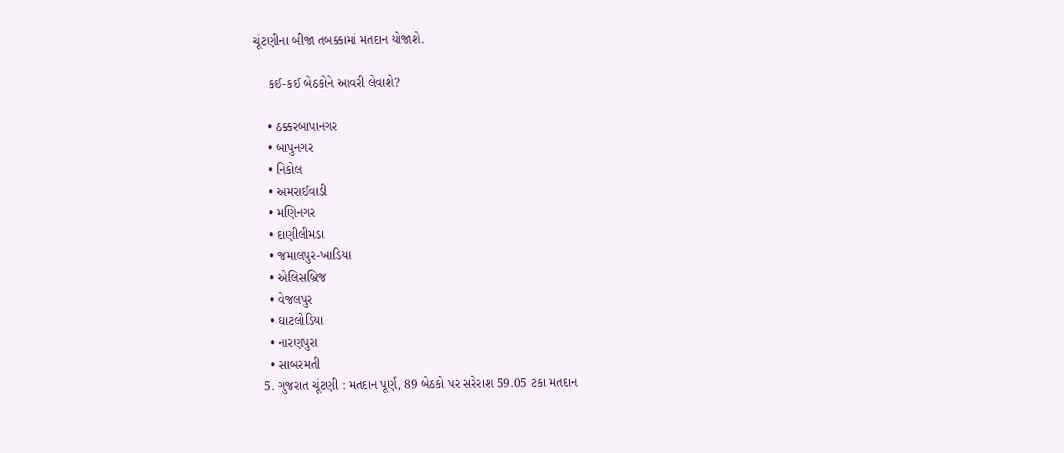ચૂંટણીના બીજા તબક્કામાં મતદાન યોજાશે.

    કઈ-કઈ બેઠકોને આવરી લેવાશે?

    • ઠક્કરબાપાનગર
    • બાપુનગર
    • નિકોલ
    • અમરાઈવાડી
    • મણિનગર
    • દાણીલીમડા
    • જમાલપુર-ખાડિયા
    • એલિસબ્રિજ
    • વેજલપુર
    • ઘાટલોડિયા
    • નારણપુરા
    • સાબરમતી
  5. ગુજરાત ચૂંટણી : મતદાન પૂર્ણ, 89 બેઠકો પર સરેરાશ 59.05 ટકા મતદાન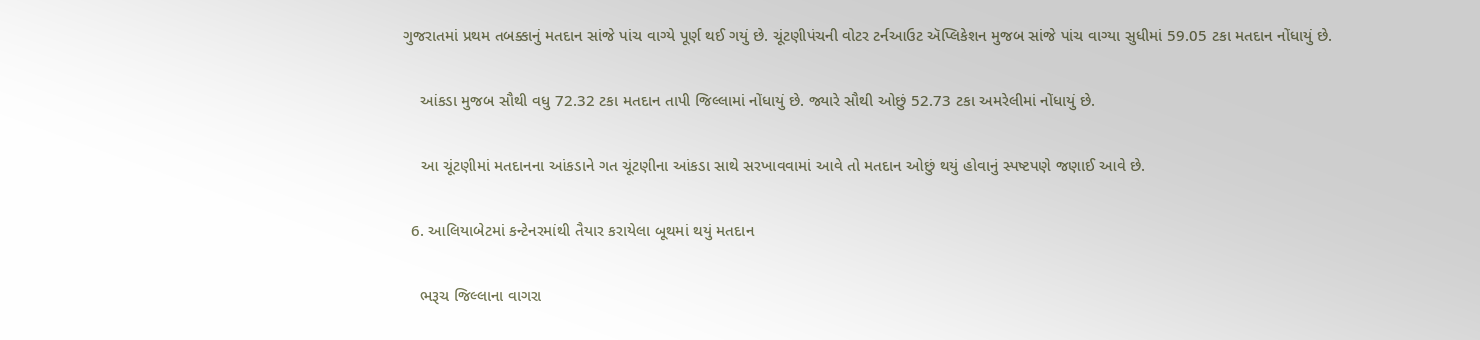ગુજરાતમાં પ્રથમ તબક્કાનું મતદાન સાંજે પાંચ વાગ્યે પૂર્ણ થઈ ગયું છે. ચૂંટણીપંચની વોટર ટર્નઆઉટ ઍપ્લિકેશન મુજબ સાંજે પાંચ વાગ્યા સુધીમાં 59.05 ટકા મતદાન નોંધાયું છે.

    આંકડા મુજબ સૌથી વધુ 72.32 ટકા મતદાન તાપી જિલ્લામાં નોંધાયું છે. જ્યારે સૌથી ઓછું 52.73 ટકા અમરેલીમાં નોંધાયું છે.

    આ ચૂંટણીમાં મતદાનના આંકડાને ગત ચૂંટણીના આંકડા સાથે સરખાવવામાં આવે તો મતદાન ઓછું થયું હોવાનું સ્પષ્ટપણે જણાઈ આવે છે.

  6. આલિયાબેટમાં કન્ટેનરમાંથી તૈયાર કરાયેલા બૂથમાં થયું મતદાન

    ભરૂચ જિલ્લાના વાગરા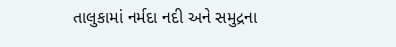તાલુકામાં નર્મદા નદી અને સમુદ્રના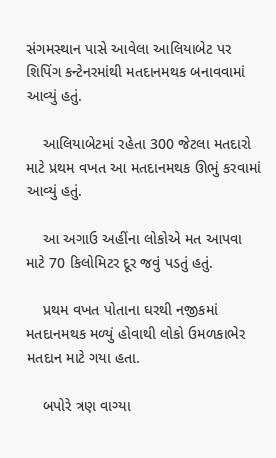સંગમસ્થાન પાસે આવેલા આલિયાબેટ પર શિપિંગ કન્ટેનરમાંથી મતદાનમથક બનાવવામાં આવ્યું હતું.

    આલિયાબેટમાં રહેતા 300 જેટલા મતદારો માટે પ્રથમ વખત આ મતદાનમથક ઊભું કરવામાં આવ્યું હતું.

    આ અગાઉ અહીંના લોકોએ મત આપવા માટે 70 કિલોમિટર દૂર જવું પડતું હતું.

    પ્રથમ વખત પોતાના ઘરથી નજીકમાં મતદાનમથક મળ્યું હોવાથી લોકો ઉમળકાભેર મતદાન માટે ગયા હતા.

    બપોરે ત્રણ વાગ્યા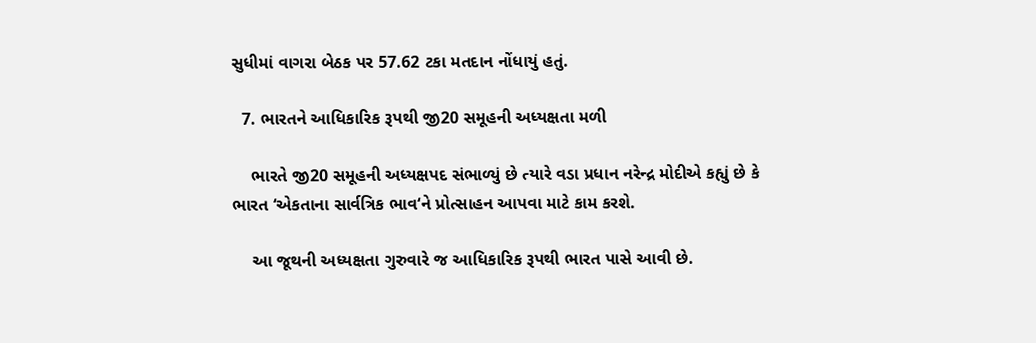સુધીમાં વાગરા બેઠક પર 57.62 ટકા મતદાન નોંધાયું હતું.

  7. ભારતને આધિકારિક રૂપથી જી20 સમૂહની અધ્યક્ષતા મળી

    ભારતે જી20 સમૂહની અધ્યક્ષપદ સંભાળ્યું છે ત્યારે વડા પ્રધાન નરેન્દ્ર મોદીએ કહ્યું છે કે ભારત ‘એકતાના સાર્વત્રિક ભાવ‘ને પ્રોત્સાહન આપવા માટે કામ કરશે.

    આ જૂથની અધ્યક્ષતા ગુરુવારે જ આધિકારિક રૂપથી ભારત પાસે આવી છે.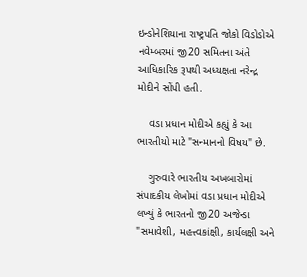ઇન્ડોનેશિયાના રાષ્ટ્રપતિ જોકો વિડોડોએ નવેમ્બરમાં જી20 સમિતના અંતે આધિકારિક રૂપથી અધ્યક્ષતા નરેન્દ્ર મોદીને સોંપી હતી.

    વડા પ્રધાન મોદીએ કહ્યું કે આ ભારતીયો માટે "સન્માનનો વિષય" છે.

    ગુરુવારે ભારતીય અખબારોમાં સંપાદકીય લેખોમાં વડા પ્રધાન મોદીએ લખ્યું કે ભારતનો જી20 અજેન્ડા "સમાવેશી, મહત્ત્વકાંક્ષી, કાર્યલક્ષી અને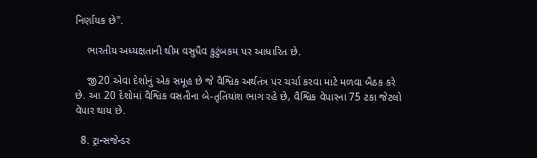નિર્ણાયક છે".

    ભારતીય અધ્યક્ષતાની થીમ વસુધૈવ કુટુંબકમ પર આધારિત છે.

    જી20 એવા દેશોનું એક સમૂહ છે જે વૈશ્વિક અર્થતંત્ર પર ચર્ચા કરવા માટે મળવા બૈઠક કરે છે. આ 20 દેશોમાં વૈશ્વિક વસતીના બે-તૃતિયાંશ ભાગ રહે છે, વૈશ્વિક વેપારના 75 ટકા જેટલો વેપાર થાય છે.

  8. ટ્રાન્સજેન્ડર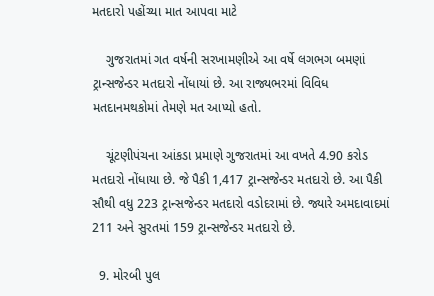મતદારો પહોંચ્યા માત આપવા માટે

    ગુજરાતમાં ગત વર્ષની સરખામણીએ આ વર્ષે લગભગ બમણાં ટ્રાન્સજેન્ડર મતદારો નોંધાયાં છે. આ રાજ્યભરમાં વિવિધ મતદાનમથકોમાં તેમણે મત આપ્યો હતો.

    ચૂંટણીપંચના આંકડા પ્રમાણે ગુજરાતમાં આ વખતે 4.90 કરોડ મતદારો નોંધાયા છે. જે પૈકી 1,417 ટ્રાન્સજેન્ડર મતદારો છે. આ પૈકી સૌથી વધુ 223 ટ્રાન્સજેન્ડર મતદારો વડોદરામાં છે. જ્યારે અમદાવાદમાં 211 અને સુરતમાં 159 ટ્રાન્સજેન્ડર મતદારો છે.

  9. મોરબી પુલ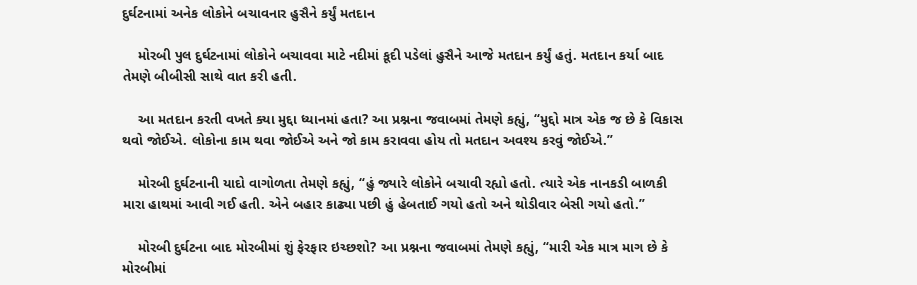દુર્ઘટનામાં અનેક લોકોને બચાવનાર હુસૈને કર્યું મતદાન

    મોરબી પુલ દુર્ઘટનામાં લોકોને બચાવવા માટે નદીમાં કૂદી પડેલાં હુસૈને આજે મતદાન કર્યું હતું. મતદાન કર્યા બાદ તેમણે બીબીસી સાથે વાત કરી હતી.

    આ મતદાન કરતી વખતે ક્યા મુદ્દા ધ્યાનમાં હતા? આ પ્રશ્નના જવાબમાં તેમણે કહ્યું, “મુદ્દો માત્ર એક જ છે કે વિકાસ થવો જોઈએ. લોકોના કામ થવા જોઈએ અને જો કામ કરાવવા હોય તો મતદાન અવશ્ય કરવું જોઈએ.”

    મોરબી દુર્ઘટનાની યાદો વાગોળતા તેમણે કહ્યું, “હું જ્યારે લોકોને બચાવી રહ્યો હતો. ત્યારે એક નાનકડી બાળકી મારા હાથમાં આવી ગઈ હતી. એને બહાર કાઢ્યા પછી હું હેબતાઈ ગયો હતો અને થોડીવાર બેસી ગયો હતો.”

    મોરબી દુર્ઘટના બાદ મોરબીમાં શું ફેરફાર ઇચ્છશો? આ પ્રશ્નના જવાબમાં તેમણે કહ્યું, “મારી એક માત્ર માગ છે કે મોરબીમાં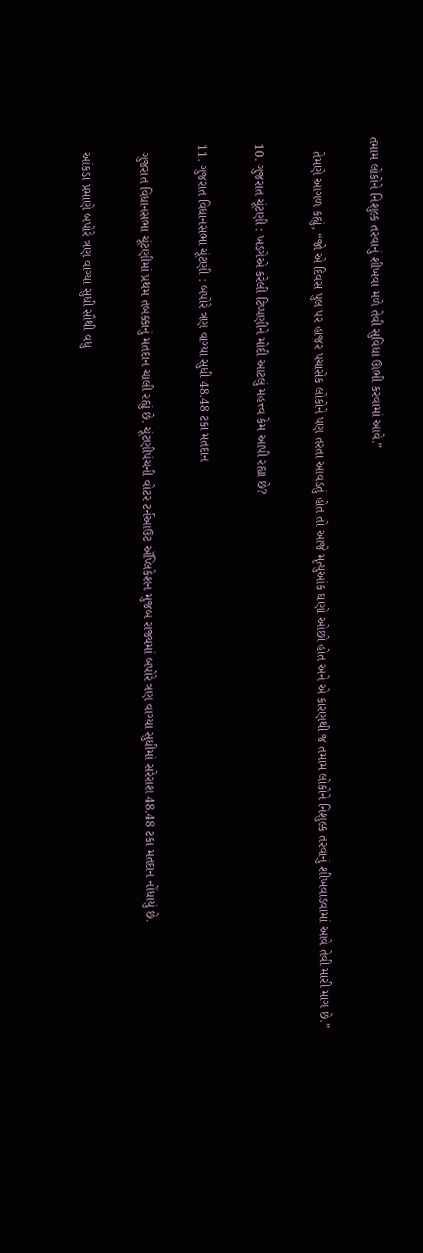તમામ લોકોને નિશુલ્ક તરવાનું શીખવા મળે તેવી સુવિધા ઊભી કરવામાં આવે.”

    તેમણે આગળ કહ્યું, “જો એ દિવસ પુલ પર હાજર પચાસેક લોકોને પણ તરતા આવડતું હોત તો આજે મૃત્યુઆંક ઘણો ઓછો હોત અને એ કારણથી જ તમામ લોકોને નિશુલ્ક તરવાનું શીખવાડવામાં આવે તેવી મારી માગ છે.”

  10. ગુજરાત ચૂંટણી : ખડગેએ કરેલી ટિપ્પણીને મોદી આટલું મહત્ત્વ કેમ આપી રહ્યા છે?

  11. ગુજરાત વિધાનસભા ચૂંટણી : બપોરે ત્રણ વાગ્યા સુધી 48.48 ટકા મતદાન

    ગુજરાત વિધાનસભા ચૂંટણીમાં પ્રથમ તબક્કાનું મતદાન ચાલી રહ્યું છે. ચૂંટણીપંચની વોટર ટર્નઆઉટ ઍપ્લિકેશન મુજબ રાજ્યમાં બપોરે ત્રણ વાગ્યા સુધીમાં સરેરાશ 48.48 ટકા મતદાન નોંધાયું છે.

    આંકડા પ્રમાણે બપોરે ત્રણ વાગ્યા સુધી સૌથી વધુ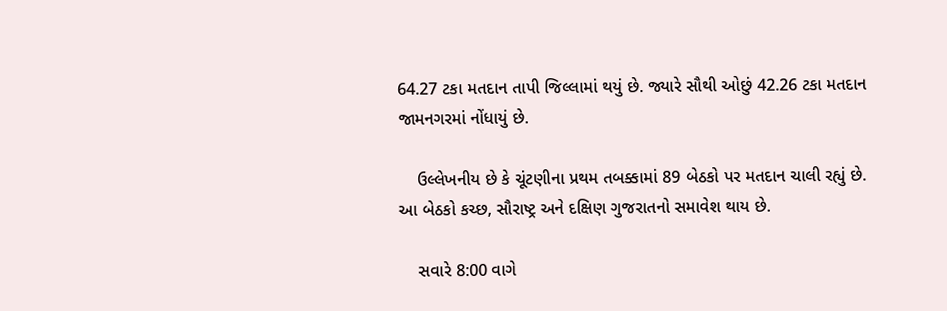64.27 ટકા મતદાન તાપી જિલ્લામાં થયું છે. જ્યારે સૌથી ઓછું 42.26 ટકા મતદાન જામનગરમાં નોંધાયું છે.

    ઉલ્લેખનીય છે કે ચૂંટણીના પ્રથમ તબક્કામાં 89 બેઠકો પર મતદાન ચાલી રહ્યું છે. આ બેઠકો કચ્છ, સૌરાષ્ટ્ર અને દક્ષિણ ગુજરાતનો સમાવેશ થાય છે.

    સવારે 8:00 વાગે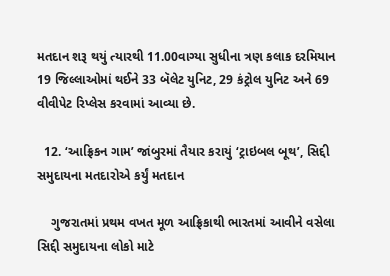મતદાન શરૂ થયું ત્યારથી 11.00વાગ્યા સુધીના ત્રણ કલાક દરમિયાન 19 જિલ્લાઓમાં થઈને 33 બૅલેટ યુનિટ, 29 કંટ્રોલ યુનિટ અને 69 વીવીપેટ રિપ્લેસ કરવામાં આવ્યા છે.

  12. ‘આફ્રિકન ગામ’ જાંબુરમાં તૈયાર કરાયું ‘ટ્રાઇબલ બૂથ’, સિદ્દી સમુદાયના મતદારોએ કર્યું મતદાન

    ગુજરાતમાં પ્રથમ વખત મૂળ આફ્રિકાથી ભારતમાં આવીને વસેલા સિદ્દી સમુદાયના લોકો માટે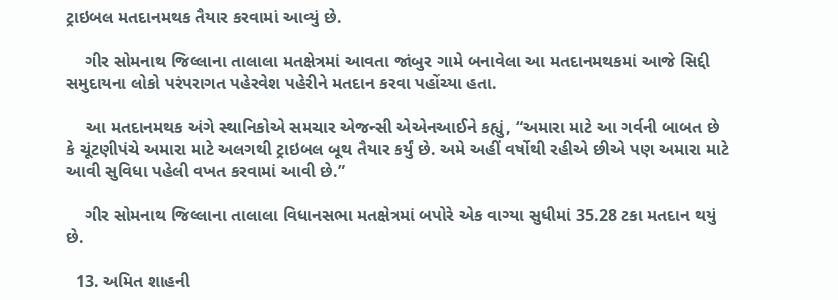ટ્રાઇબલ મતદાનમથક તૈયાર કરવામાં આવ્યું છે.

    ગીર સોમનાથ જિલ્લાના તાલાલા મતક્ષેત્રમાં આવતા જાંબુર ગામે બનાવેલા આ મતદાનમથકમાં આજે સિદ્દી સમુદાયના લોકો પરંપરાગત પહેરવેશ પહેરીને મતદાન કરવા પહોંચ્યા હતા.

    આ મતદાનમથક અંગે સ્થાનિકોએ સમચાર એજન્સી એએનઆઈને કહ્યું, “અમારા માટે આ ગર્વની બાબત છે કે ચૂંટણીપંચે અમારા માટે અલગથી ટ્રાઇબલ બૂથ તૈયાર કર્યું છે. અમે અહીં વર્ષોથી રહીએ છીએ પણ અમારા માટે આવી સુવિધા પહેલી વખત કરવામાં આવી છે.”

    ગીર સોમનાથ જિલ્લાના તાલાલા વિધાનસભા મતક્ષેત્રમાં બપોરે એક વાગ્યા સુધીમાં 35.28 ટકા મતદાન થયું છે.

  13. અમિત શાહની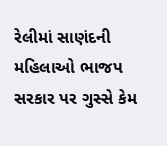રેલીમાં સાણંદની મહિલાઓ ભાજપ સરકાર પર ગુસ્સે કેમ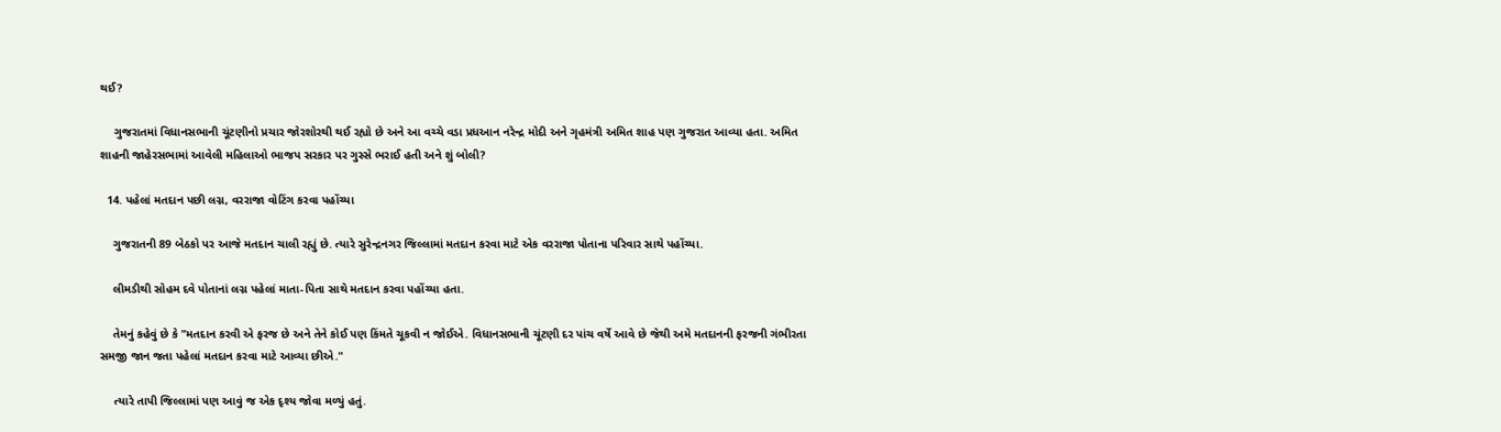થઈ?

    ગુજરાતમાં વિધાનસભાની ચૂંટણીનો પ્રચાર જોરશોરથી થઈ રહ્યો છે અને આ વચ્ચે વડા પ્રધઆન નરેન્દ્ર મોદી અને ગૃહમંત્રી અમિત શાહ પણ ગુજરાત આવ્યા હતા. અમિત શાહની જાહેરસભામાં આવેલી મહિલાઓ ભાજપ સરકાર પર ગુસ્સે ભરાઈ હતી અને શું બોલી?

  14. પહેલાં મતદાન પછી લગ્ન, વરરાજા વોટિંગ કરવા પહોંચ્યા

    ગુજરાતની 89 બેઠકો પર આજે મતદાન ચાલી રહ્યું છે. ત્યારે સુરેન્દ્રનગર જિલ્લામાં મતદાન કરવા માટે એક વરરાજા પોતાના પરિવાર સાથે પહોંચ્યા.

    લીમડીથી સોહમ દવે પોતાનાં લગ્ન પહેલાં માતા-પિતા સાથે મતદાન કરવા પહોંચ્યા હતા.

    તેમનું કહેવું છે કે "મતદાન કરવી એ ફરજ છે અને તેને કોઈ પણ કિંમતે ચૂકવી ન જોઈએ. વિધાનસભાની ચૂંટણી દર પાંચ વર્ષે આવે છે જેથી અમે મતદાનની ફરજની ગંભીરતા સમજી જાન જતા પહેલાં મતદાન કરવા માટે આવ્યા છીએ."

    ત્યારે તાપી જિલ્લામાં પણ આવું જ એક દૃશ્ય જોવા મળ્યું હતું.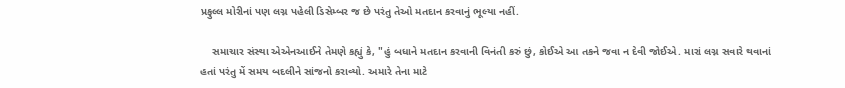પ્રફુલ્લ મોરીનાં પણ લગ્ન પહેલી ડિસેમ્બર જ છે પરંતુ તેઓ મતદાન કરવાનું ભૂલ્યા નહીં.

    સમાચાર સંસ્થા એએનઆઈને તેમણે કહ્યું કે, "હું બધાને મતદાન કરવાની વિનંતી કરું છું, કોઈએ આ તકને જવા ન દેવી જોઈએ. મારાં લગ્ન સવારે થવાનાં હતાં પરંતુ મેં સમય બદલીને સાંજનો કરાવ્યો. અમારે તેના માટે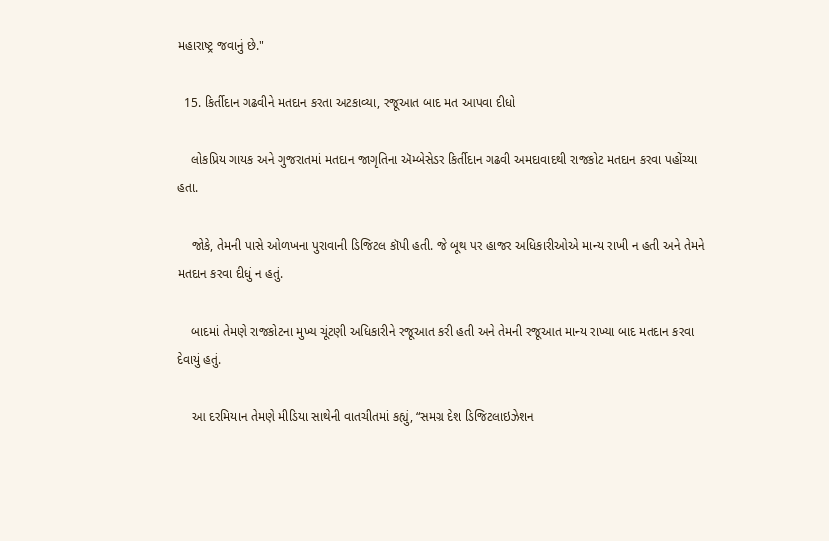મહારાષ્ટ્ર જવાનું છે."

  15. કિર્તીદાન ગઢવીને મતદાન કરતા અટકાવ્યા, રજૂઆત બાદ મત આપવા દીધો

    લોકપ્રિય ગાયક અને ગુજરાતમાં મતદાન જાગૃતિના ઍમ્બેસેડર કિર્તીદાન ગઢવી અમદાવાદથી રાજકોટ મતદાન કરવા પહોંચ્યા હતા.

    જોકે, તેમની પાસે ઓળખના પુરાવાની ડિજિટલ કૉપી હતી. જે બૂથ પર હાજર અધિકારીઓએ માન્ય રાખી ન હતી અને તેમને મતદાન કરવા દીધું ન હતું.

    બાદમાં તેમણે રાજકોટના મુખ્ય ચૂંટણી અધિકારીને રજૂઆત કરી હતી અને તેમની રજૂઆત માન્ય રાખ્યા બાદ મતદાન કરવા દેવાયું હતું.

    આ દરમિયાન તેમણે મીડિયા સાથેની વાતચીતમાં કહ્યું, “સમગ્ર દેશ ડિજિટલાઇઝેશન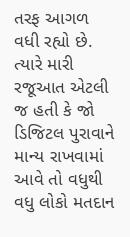તરફ આગળ વધી રહ્યો છે. ત્યારે મારી રજૂઆત એટલી જ હતી કે જો ડિજિટલ પુરાવાને માન્ય રાખવામાં આવે તો વધુથી વધુ લોકો મતદાન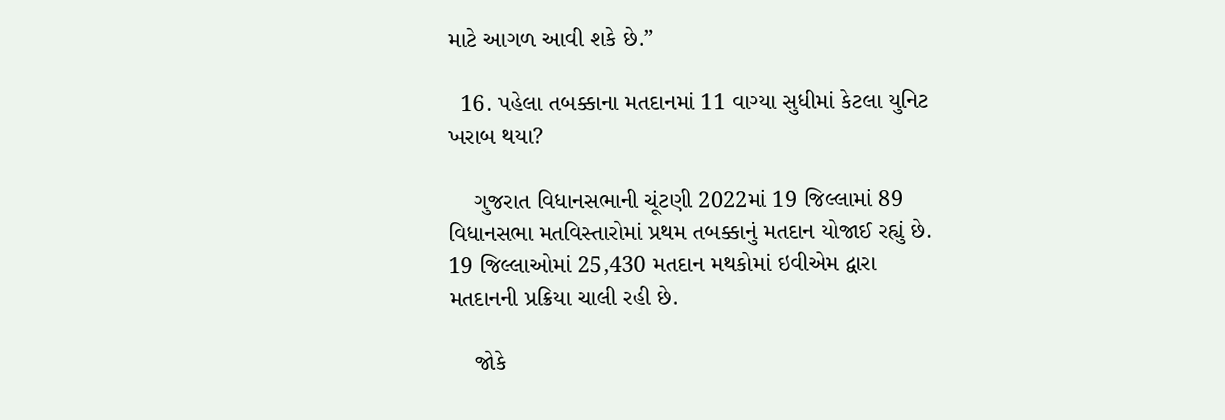માટે આગળ આવી શકે છે.”

  16. પહેલા તબક્કાના મતદાનમાં 11 વાગ્યા સુધીમાં કેટલા યુનિટ ખરાબ થયા?

    ગુજરાત વિધાનસભાની ચૂંટણી 2022માં 19 જિલ્લામાં 89 વિધાનસભા મતવિસ્તારોમાં પ્રથમ તબક્કાનું મતદાન યોજાઈ રહ્યું છે. 19 જિલ્લાઓમાં 25,430 મતદાન મથકોમાં ઇવીએમ દ્વારા મતદાનની પ્રક્રિયા ચાલી રહી છે.

    જોકે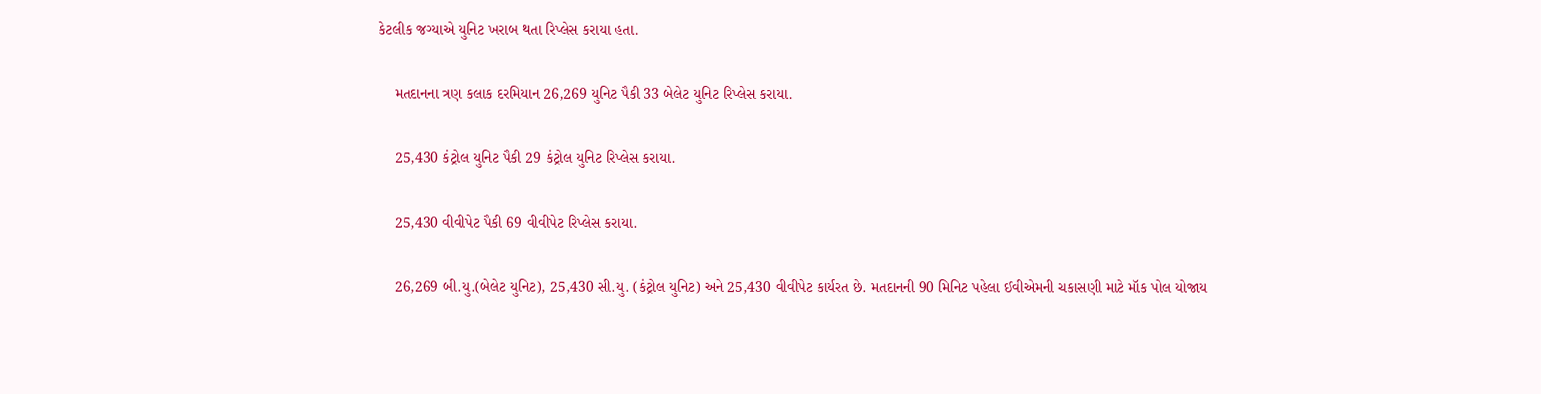કેટલીક જગ્યાએ યુનિટ ખરાબ થતા રિપ્લેસ કરાયા હતા.

    મતદાનના ત્રણ કલાક દરમિયાન 26,269 યુનિટ પૈકી 33 બેલેટ યુનિટ રિપ્લેસ કરાયા.

    25,430 કંટ્રોલ યુનિટ પૈકી 29 કંટ્રોલ યુનિટ રિપ્લેસ કરાયા.

    25,430 વીવીપેટ પૈકી 69 વીવીપેટ રિપ્લેસ કરાયા.

    26,269 બી.યુ.(બેલેટ યુનિટ), 25,430 સી.યુ. (કંટ્રોલ યુનિટ) અને 25,430 વીવીપેટ કાર્યરત છે. મતદાનની 90 મિનિટ પહેલા ઈવીએમની ચકાસણી માટે મૉક પોલ યોજાય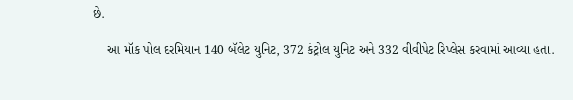છે.

    આ મૉક પોલ દરમિયાન 140 બૅલેટ યુનિટ, 372 કંટ્રોલ યુનિટ અને 332 વીવીપેટ રિપ્લેસ કરવામાં આવ્યા હતા.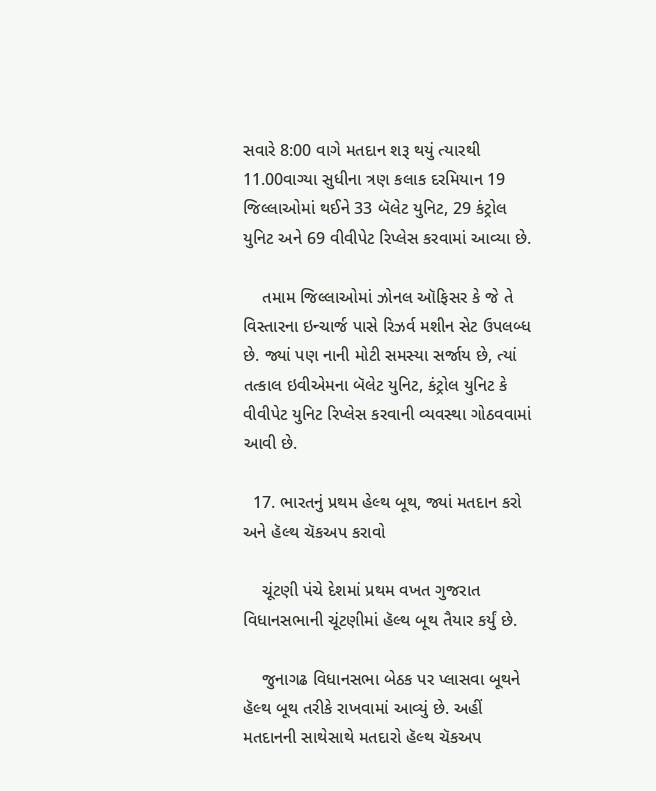સવારે 8:00 વાગે મતદાન શરૂ થયું ત્યારથી 11.00વાગ્યા સુધીના ત્રણ કલાક દરમિયાન 19 જિલ્લાઓમાં થઈને 33 બૅલેટ યુનિટ, 29 કંટ્રોલ યુનિટ અને 69 વીવીપેટ રિપ્લેસ કરવામાં આવ્યા છે.

    તમામ જિલ્લાઓમાં ઝોનલ ઑફિસર કે જે તે વિસ્તારના ઇન્ચાર્જ પાસે રિઝર્વ મશીન સેટ ઉપલબ્ધ છે. જ્યાં પણ નાની મોટી સમસ્યા સર્જાય છે, ત્યાં તત્કાલ ઇવીએમના બૅલેટ યુનિટ, કંટ્રોલ યુનિટ કે વીવીપેટ યુનિટ રિપ્લેસ કરવાની વ્યવસ્થા ગોઠવવામાં આવી છે.

  17. ભારતનું પ્રથમ હેલ્થ બૂથ, જ્યાં મતદાન કરો અને હૅલ્થ ચૅકઅપ કરાવો

    ચૂંટણી પંચે દેશમાં પ્રથમ વખત ગુજરાત વિધાનસભાની ચૂંટણીમાં હૅલ્થ બૂથ તૈયાર કર્યું છે.

    જુનાગઢ વિધાનસભા બેઠક પર પ્લાસવા બૂથને હૅલ્થ બૂથ તરીકે રાખવામાં આવ્યું છે. અહીં મતદાનની સાથેસાથે મતદારો હૅલ્થ ચૅકઅપ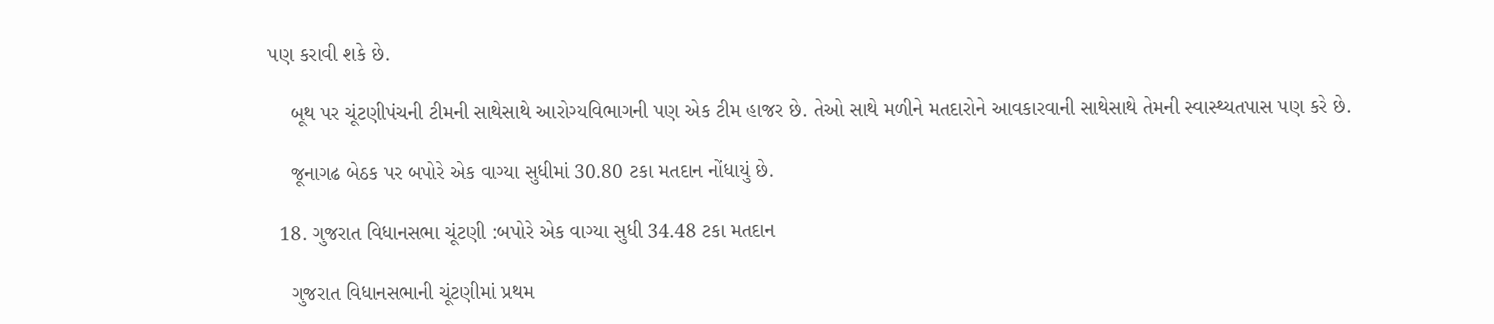પણ કરાવી શકે છે.

    બૂથ પર ચૂંટણીપંચની ટીમની સાથેસાથે આરોગ્યવિભાગની પણ એક ટીમ હાજર છે. તેઓ સાથે મળીને મતદારોને આવકારવાની સાથેસાથે તેમની સ્વાસ્થ્યતપાસ પણ કરે છે.

    જૂનાગઢ બેઠક પર બપોરે એક વાગ્યા સુધીમાં 30.80 ટકા મતદાન નોંધાયું છે.

  18. ગુજરાત વિધાનસભા ચૂંટણી :બપોરે એક વાગ્યા સુધી 34.48 ટકા મતદાન

    ગુજરાત વિધાનસભાની ચૂંટણીમાં પ્રથમ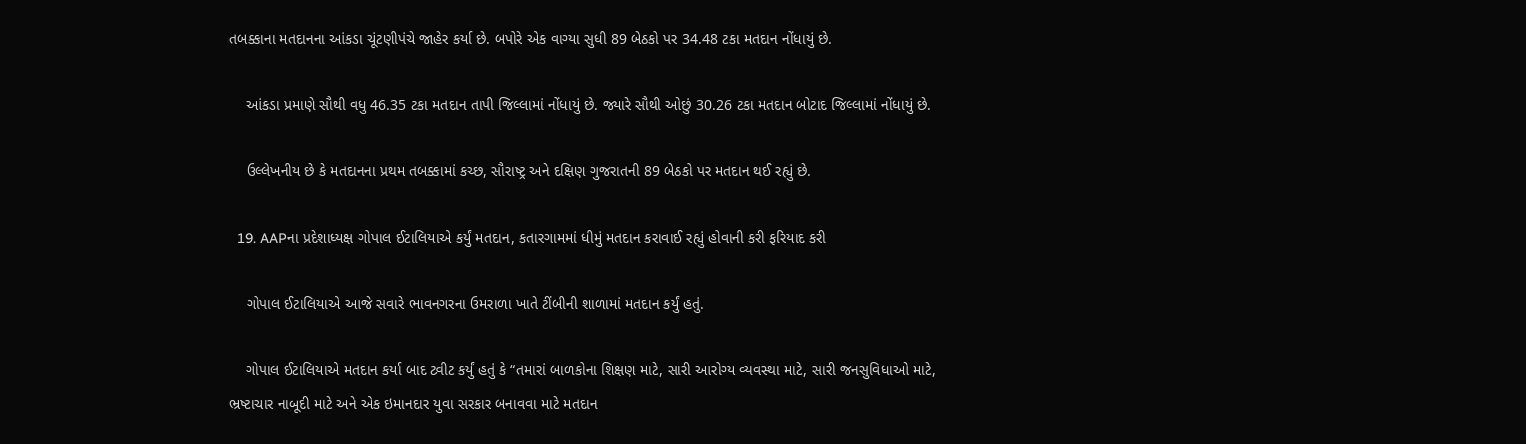તબક્કાના મતદાનના આંકડા ચૂંટણીપંચે જાહેર કર્યા છે. બપોરે એક વાગ્યા સુધી 89 બેઠકો પર 34.48 ટકા મતદાન નોંધાયું છે.

    આંકડા પ્રમાણે સૌથી વધુ 46.35 ટકા મતદાન તાપી જિલ્લામાં નોંધાયું છે. જ્યારે સૌથી ઓછું 30.26 ટકા મતદાન બોટાદ જિલ્લામાં નોંધાયું છે.

    ઉલ્લેખનીય છે કે મતદાનના પ્રથમ તબક્કામાં કચ્છ, સૌરાષ્ટ્ર અને દક્ષિણ ગુજરાતની 89 બેઠકો પર મતદાન થઈ રહ્યું છે.

  19. AAPના પ્રદેશાધ્યક્ષ ગોપાલ ઈટાલિયાએ કર્યું મતદાન, કતારગામમાં ધીમું મતદાન કરાવાઈ રહ્યું હોવાની કરી ફરિયાદ કરી

    ગોપાલ ઈટાલિયાએ આજે સવારે ભાવનગરના ઉમરાળા ખાતે ટીંબીની શાળામાં મતદાન કર્યું હતું.

    ગોપાલ ઈટાલિયાએ મતદાન કર્યા બાદ ટ્વીટ કર્યું હતું કે “તમારાં બાળકોના શિક્ષણ માટે, સારી આરોગ્ય વ્યવસ્થા માટે, સારી જનસુવિધાઓ માટે, ભ્રષ્ટાચાર નાબૂદી માટે અને એક ઇમાનદાર યુવા સરકાર બનાવવા માટે મતદાન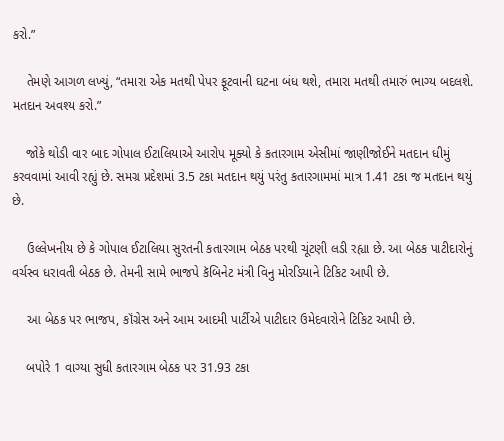કરો.”

    તેમણે આગળ લખ્યું, “તમારા એક મતથી પેપર ફૂટવાની ઘટના બંધ થશે, તમારા મતથી તમારું ભાગ્ય બદલશે. મતદાન અવશ્ય કરો.”

    જોકે થોડી વાર બાદ ગોપાલ ઈટાલિયાએ આરોપ મૂક્યો કે કતારગામ એસીમાં જાણીજોઈને મતદાન ધીમું કરવવામાં આવી રહ્યું છે. સમગ્ર પ્રદેશમાં 3.5 ટકા મતદાન થયું પરંતુ કતારગામમાં માત્ર 1.41 ટકા જ મતદાન થયું છે.

    ઉલ્લેખનીય છે કે ગોપાલ ઈટાલિયા સુરતની કતારગામ બેઠક પરથી ચૂંટણી લડી રહ્યા છે. આ બેઠક પાટીદારોનું વર્ચસ્વ ધરાવતી બેઠક છે. તેમની સામે ભાજપે કૅબિનેટ મંત્રી વિનુ મોરડિયાને ટિકિટ આપી છે.

    આ બેઠક પર ભાજપ, કૉંગ્રેસ અને આમ આદમી પાર્ટીએ પાટીદાર ઉમેદવારોને ટિકિટ આપી છે.

    બપોરે 1 વાગ્યા સુધી કતારગામ બેઠક પર 31.93 ટકા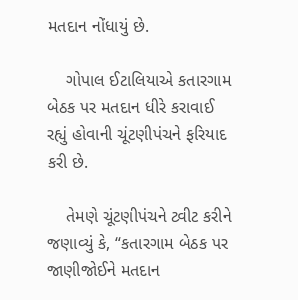મતદાન નોંધાયું છે.

    ગોપાલ ઈટાલિયાએ કતારગામ બેઠક પર મતદાન ધીરે કરાવાઈ રહ્યું હોવાની ચૂંટણીપંચને ફરિયાદ કરી છે.

    તેમણે ચૂંટણીપંચને ટ્વીટ કરીને જણાવ્યું કે, “કતારગામ બેઠક પર જાણીજોઈને મતદાન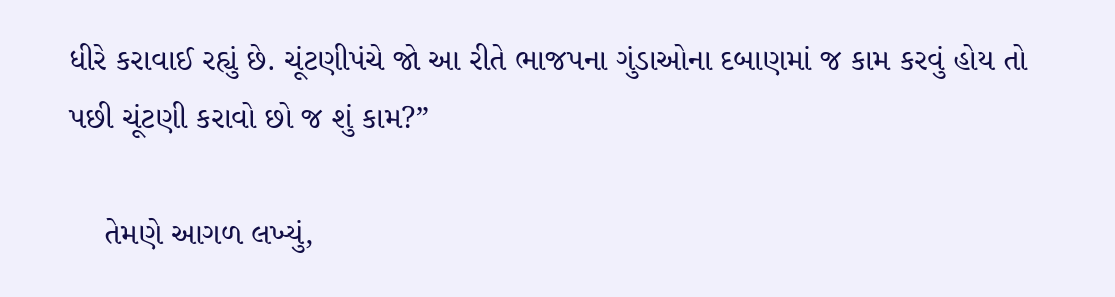ધીરે કરાવાઈ રહ્યું છે. ચૂંટણીપંચે જો આ રીતે ભાજપના ગુંડાઓના દબાણમાં જ કામ કરવું હોય તો પછી ચૂંટણી કરાવો છો જ શું કામ?”

    તેમણે આગળ લખ્યું,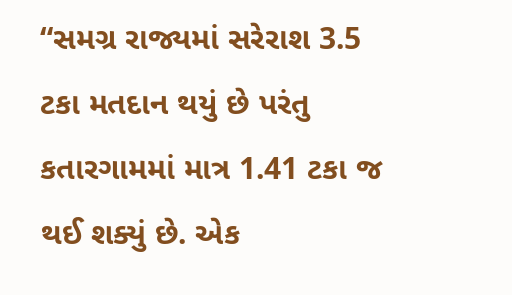“સમગ્ર રાજ્યમાં સરેરાશ 3.5 ટકા મતદાન થયું છે પરંતુ કતારગામમાં માત્ર 1.41 ટકા જ થઈ શક્યું છે. એક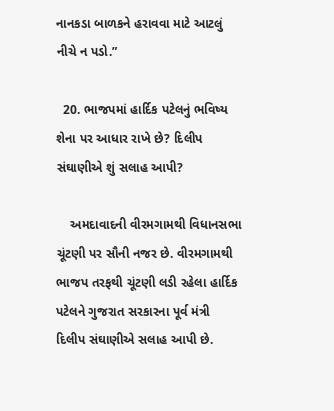નાનકડા બાળકને હરાવવા માટે આટલું નીચે ન પડો.”

  20. ભાજપમાં હાર્દિક પટેલનું ભવિષ્ય શેના પર આધાર રાખે છે? દિલીપ સંઘાણીએ શું સલાહ આપી?

    અમદાવાદની વીરમગામથી વિધાનસભા ચૂંટણી પર સૌની નજર છે. વીરમગામથી ભાજપ તરફથી ચૂંટણી લડી રહેલા હાર્દિક પટેલને ગુજરાત સરકારના પૂર્વ મંત્રી દિલીપ સંઘાણીએ સલાહ આપી છે.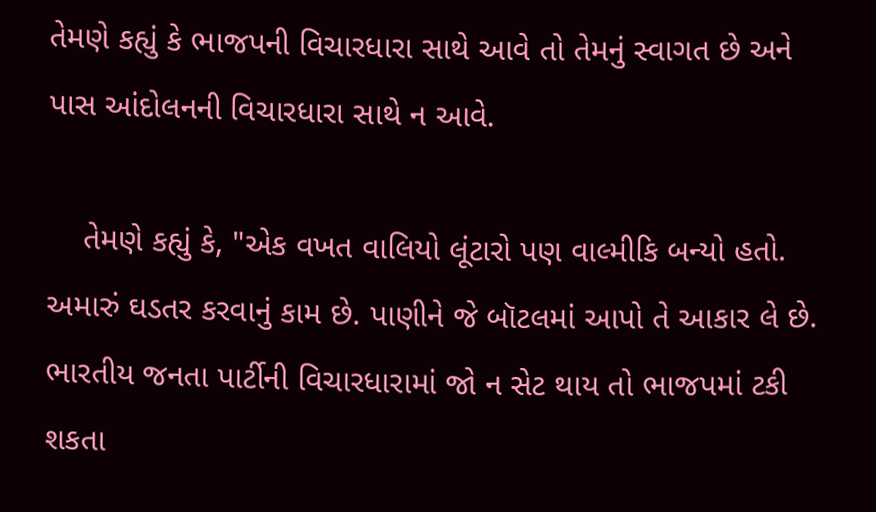તેમણે કહ્યું કે ભાજપની વિચારધારા સાથે આવે તો તેમનું સ્વાગત છે અને પાસ આંદોલનની વિચારધારા સાથે ન આવે.

    તેમણે કહ્યું કે, "એક વખત વાલિયો લૂંટારો પણ વાલ્મીકિ બન્યો હતો. અમારું ઘડતર કરવાનું કામ છે. પાણીને જે બૉટલમાં આપો તે આકાર લે છે. ભારતીય જનતા પાર્ટીની વિચારધારામાં જો ન સેટ થાય તો ભાજપમાં ટકી શકતા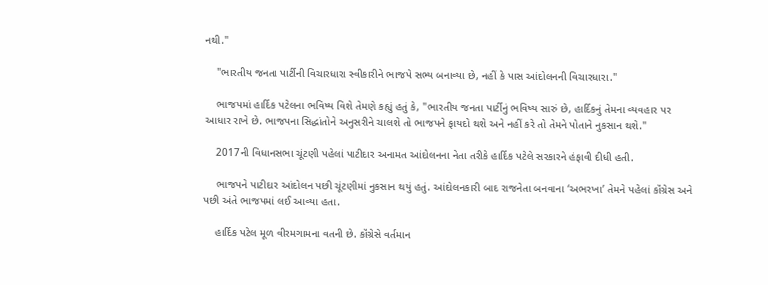નથી."

    "ભારતીય જનતા પાર્ટીની વિચારધારા સ્વીકારીને ભાજપે સભ્ય બનાવ્યા છે, નહીં કે પાસ આંદોલનની વિચારધારા."

    ભાજપમાં હાર્દિક પટેલના ભવિષ્ય વિશે તેમણે કહ્યું હતું કે, "ભારતીય જનતા પાર્ટીનું ભવિષ્ય સારું છે, હાર્દિકનું તેમના વ્યવહાર પર આધાર રાખે છે. ભાજપના સિદ્ધાંતોને અનુસરીને ચાલશે તો ભાજપને ફાયદો થશે અને નહીં કરે તો તેમને પોતાને નુકસાન થશે."

    2017ની વિધાનસભા ચૂંટણી પહેલાં પાટીદાર અનામત આંદોલનના નેતા તરીકે હાર્દિક પટેલે સરકારને હંફાવી દીધી હતી.

    ભાજપને પાટીદાર આંદોલન પછી ચૂંટણીમાં નુકસાન થયું હતું. આંદોલનકારી બાદ રાજનેતા બનવાના ‘અભરખા’ તેમને પહેલાં કૉંગ્રેસ અને પછી અંતે ભાજપમાં લઈ આવ્યા હતા.

    હાર્દિક પટેલ મૂળ વીરમગામના વતની છે. કૉંગ્રેસે વર્તમાન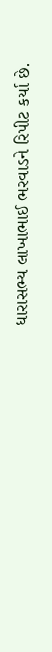ધારાસભ્ય લાખાભાઈ ભરવાડને રિપીટ કર્યા છે.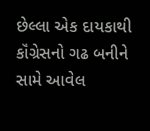છેલ્લા એક દાયકાથી કૉંગ્રેસનો ગઢ બનીને સામે આવેલ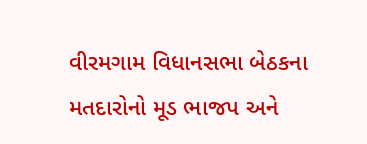વીરમગામ વિધાનસભા બેઠકના મતદારોનો મૂડ ભાજપ અને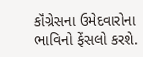કૉંગ્રેસના ઉમેદવારોના ભાવિનો ફેંસલો કરશે.